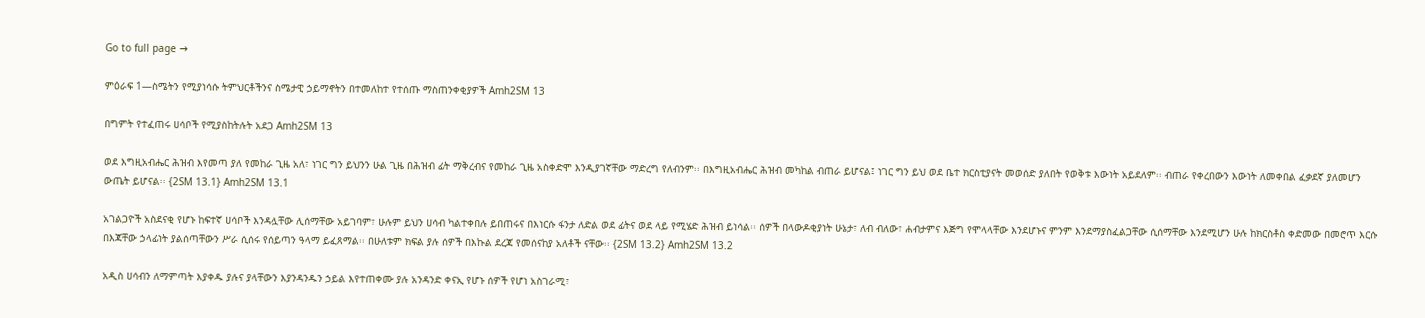Go to full page →

ምዕራፍ 1—ስሜትን የሚያነሳሱ ትምህርቶችንና ስሜታዊ ኃይማኖትን በተመለከተ የተሰጡ ማስጠንቀቂያዎች Amh2SM 13

በግምት የተፈጠሩ ሀሳቦች የሚያስከትሉት አደጋ Amh2SM 13

ወደ እግዚአብሔር ሕዝብ እየመጣ ያለ የመከራ ጊዜ አለ፣ ነገር ግን ይህንን ሁል ጊዜ በሕዝብ ፊት ማቅረብና የመከራ ጊዜ አስቀድሞ እንዲያገኛቸው ማድረግ የለብንም፡፡ በእግዚአብሔር ሕዝብ መካከል ብጠራ ይሆናል፤ ነገር ግን ይህ ወደ ቤተ ክርስቲያናት መወሰድ ያለበት የወቅቱ እውነት አይደለም፡፡ ብጠራ የቀረበውን እውነት ለመቀበል ፈቃደኛ ያለመሆን ውጤት ይሆናል፡፡ {2SM 13.1} Amh2SM 13.1

አገልጋዮች አስደናቂ የሆኑ ከፍተኛ ሀሳቦች እንዳሏቸው ሊሰማቸው አይገባም፣ ሁሉም ይህን ሀሳብ ካልተቀበሉ ይበጠሩና በእነርሱ ፋንታ ለድል ወደ ፊትና ወደ ላይ የሚሄድ ሕዝብ ይነሳል፡፡ ሰዎች በላውዶቂያነት ሁኔታ፣ ለብ ብለው፣ ሐብታምና እጅግ የሞላላቸው እንደሆኑና ምንም እንደማያስፈልጋቸው ሲሰማቸው እንደሚሆን ሁሉ ከክርስቶስ ቀድመው በመሮጥ እርሱ በእጃቸው ኃላፊነት ያልሰጣቸውን ሥራ ሲሰሩ የሰይጣን ዓላማ ይፈጸማል፡፡ በሁለቱም ክፍል ያሉ ሰዎች በእኩል ደረጃ የመሰናከያ አለቶች ናቸው፡፡ {2SM 13.2} Amh2SM 13.2

አዲስ ሀሳብን ለማምጣት እያቀዱ ያሉና ያላቸውን እያንዳንዱን ኃይል እየተጠቀሙ ያሉ አንዳንድ ቀናኢ የሆኑ ሰዎች የሆነ አስገራሚ፣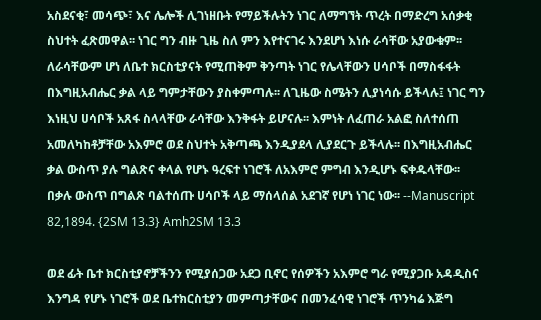አስደናቂ፣ መሳጭ፣ እና ሌሎች ሊገነዘቡት የማይችሉትን ነገር ለማግኘት ጥረት በማድረግ አሰቃቂ ስህተት ፈጽመዋል፡፡ ነገር ግን ብዙ ጊዜ ስለ ምን እየተናገሩ እንደሆነ እነሱ ራሳቸው አያውቁም፡፡ ለራሳቸውም ሆነ ለቤተ ክርስቲያናት የሚጠቅም ቅንጣት ነገር የሌላቸውን ሀሳቦች በማስፋፋት በእግዚአብሔር ቃል ላይ ግምታቸውን ያስቀምጣሉ፡፡ ለጊዜው ስሜትን ሊያነሳሱ ይችላሉ፤ ነገር ግን እነዚህ ሀሳቦች አጸፋ ስላላቸው ራሳቸው እንቅፋት ይሆናሉ፡፡ እምነት ለፈጠራ አልፎ ስለተሰጠ አመለካከቶቻቸው አእምሮ ወደ ስህተት አቅጣጫ እንዲያደላ ሊያደርጉ ይችላሉ፡፡ በእግዚአብሔር ቃል ውስጥ ያሉ ግልጽና ቀላል የሆኑ ዓረፍተ ነገሮች ለአእምሮ ምግብ እንዲሆኑ ፍቀዱላቸው፡፡ በቃሉ ውስጥ በግልጽ ባልተሰጡ ሀሳቦች ላይ ማሰላሰል አደገኛ የሆነ ነገር ነው፡፡ --Manuscript 82,1894. {2SM 13.3} Amh2SM 13.3

ወደ ፊት ቤተ ክርስቲያኖቻችንን የሚያሰጋው አደጋ ቢኖር የሰዎችን አእምሮ ግራ የሚያጋቡ አዳዲስና እንግዳ የሆኑ ነገሮች ወደ ቤተክርስቲያን መምጣታቸውና በመንፈሳዊ ነገሮች ጥንካሬ እጅግ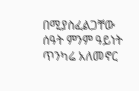በሚያስፈልጋቸው ሰዓት ምንም ዓይነት ጥንካሬ አለመኖር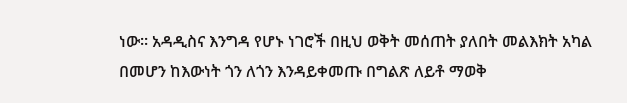ነው፡፡ አዳዲስና እንግዳ የሆኑ ነገሮች በዚህ ወቅት መሰጠት ያለበት መልእክት አካል በመሆን ከእውነት ጎን ለጎን እንዳይቀመጡ በግልጽ ለይቶ ማወቅ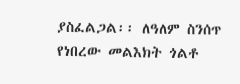ያስፈልጋል፡፡ ለዓለም ስንሰጥ የነበረው መልእክት ጎልቶ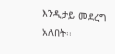እንዲታይ መደረግ አለበት፡፡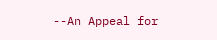--An Appeal for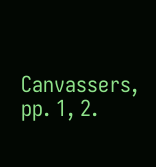Canvassers, pp. 1, 2.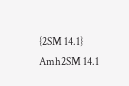{2SM 14.1} Amh2SM 14.1